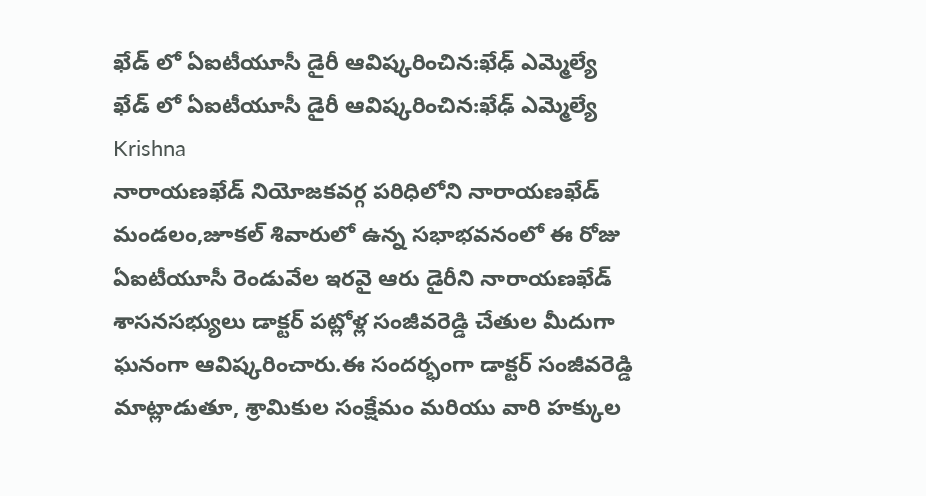ఖేడ్ లో ఏఐటీయూసీ డైరీ ఆవిష్కరించిన:ఖేఢ్ ఎమ్మెల్యే
ఖేడ్ లో ఏఐటీయూసీ డైరీ ఆవిష్కరించిన:ఖేఢ్ ఎమ్మెల్యే
Krishna
నారాయణఖేడ్ నియోజకవర్గ పరిధిలోని నారాయణఖేడ్ మండలం,జూకల్ శివారులో ఉన్న సభాభవనంలో ఈ రోజు ఏఐటీయూసీ రెండువేల ఇరవై ఆరు డైరీని నారాయణఖేడ్ శాసనసభ్యులు డాక్టర్ పట్లోళ్ల సంజీవరెడ్డి చేతుల మీదుగా ఘనంగా ఆవిష్కరించారు.ఈ సందర్భంగా డాక్టర్ సంజీవరెడ్డి మాట్లాడుతూ, శ్రామికుల సంక్షేమం మరియు వారి హక్కుల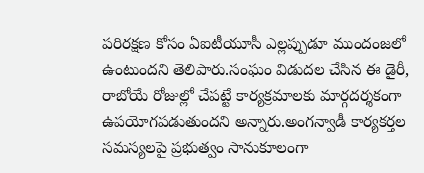పరిరక్షణ కోసం ఏఐటీయూసీ ఎల్లప్పుడూ ముందంజలో ఉంటుందని తెలిపారు.సంఘం విడుదల చేసిన ఈ డైరీ, రాబోయే రోజుల్లో చేపట్టే కార్యక్రమాలకు మార్గదర్శకంగా ఉపయోగపడుతుందని అన్నారు.అంగన్వాడీ కార్యకర్తల సమస్యలపై ప్రభుత్వం సానుకూలంగా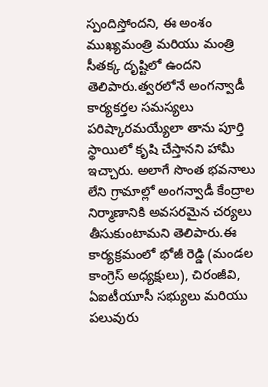స్పందిస్తోందని, ఈ అంశం ముఖ్యమంత్రి మరియు మంత్రి సీతక్క దృష్టిలో ఉందని తెలిపారు.త్వరలోనే అంగన్వాడీ కార్యకర్తల సమస్యలు పరిష్కారమయ్యేలా తాను పూర్తి స్థాయిలో కృషి చేస్తానని హామీ ఇచ్చారు. అలాగే సొంత భవనాలు లేని గ్రామాల్లో అంగన్వాడీ కేంద్రాల నిర్మాణానికి అవసరమైన చర్యలు తీసుకుంటామని తెలిపారు.ఈ కార్యక్రమంలో భోజీ రెడ్డి (మండల కాంగ్రెస్ అధ్యక్షులు), చిరంజీవి, ఏఐటీయూసీ సభ్యులు మరియు పలువురు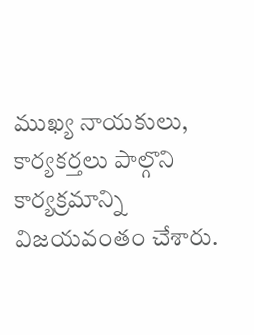ముఖ్య నాయకులు, కార్యకర్తలు పాల్గొని కార్యక్రమాన్ని విజయవంతం చేశారు.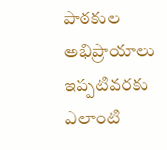పాఠకుల అభిప్రాయాలు
ఇప్పటివరకు ఎలాంటి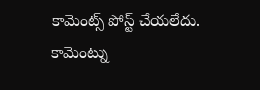కామెంట్స్ పోస్ట్ చేయలేదు.
కామెంట్ను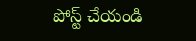పోస్ట్ చేయండి